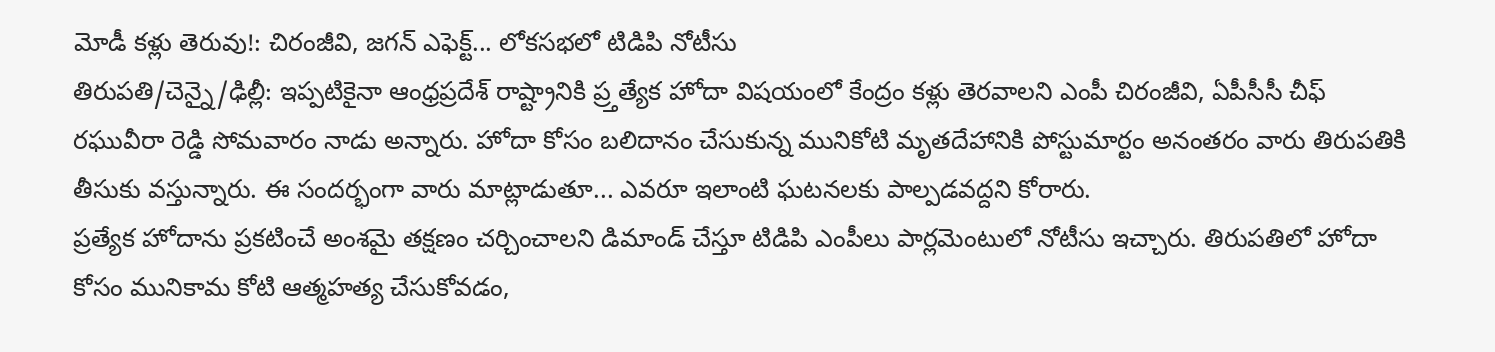మోడీ కళ్లు తెరువు!: చిరంజీవి, జగన్ ఎఫెక్ట్... లోకసభలో టిడిపి నోటీసు
తిరుపతి/చెన్నై/ఢిల్లీ: ఇప్పటికైనా ఆంధ్రప్రదేశ్ రాష్ట్రానికి ప్ర్తత్యేక హోదా విషయంలో కేంద్రం కళ్లు తెరవాలని ఎంపీ చిరంజీవి, ఏపీసీసీ చీఫ్ రఘువీరా రెడ్డి సోమవారం నాడు అన్నారు. హోదా కోసం బలిదానం చేసుకున్న మునికోటి మృతదేహానికి పోస్టుమార్టం అనంతరం వారు తిరుపతికి తీసుకు వస్తున్నారు. ఈ సందర్భంగా వారు మాట్లాడుతూ... ఎవరూ ఇలాంటి ఘటనలకు పాల్పడవద్దని కోరారు.
ప్రత్యేక హోదాను ప్రకటించే అంశమై తక్షణం చర్చించాలని డిమాండ్ చేస్తూ టిడిపి ఎంపీలు పార్లమెంటులో నోటీసు ఇచ్చారు. తిరుపతిలో హోదా కోసం మునికామ కోటి ఆత్మహత్య చేసుకోవడం,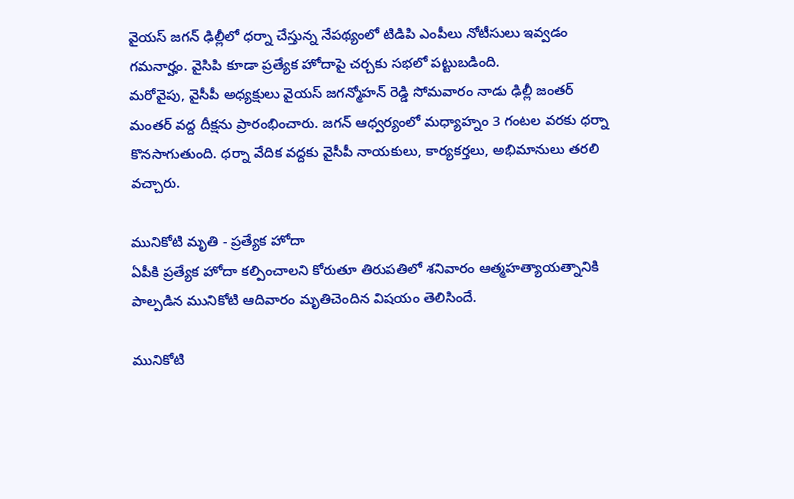వైయస్ జగన్ ఢిల్లీలో ధర్నా చేస్తున్న నేపథ్యంలో టిడిపి ఎంపీలు నోటీసులు ఇవ్వడం గమనార్హం. వైసిపి కూడా ప్రత్యేక హోదాపై చర్చకు సభలో పట్టుబడింది.
మరోవైపు, వైసీపీ అధ్యక్షులు వైయస్ జగన్మోహన్ రెడ్డి సోమవారం నాడు ఢిల్లీ జంతర్ మంతర్ వద్ద దీక్షను ప్రారంభించారు. జగన్ ఆధ్వర్యంలో మధ్యాహ్నం 3 గంటల వరకు ధర్నా కొనసాగుతుంది. ధర్నా వేదిక వద్దకు వైసీపీ నాయకులు, కార్యకర్తలు, అభిమానులు తరలి వచ్చారు.

మునికోటి మృతి - ప్రత్యేక హోదా
ఏపీకి ప్రత్యేక హోదా కల్పించాలని కోరుతూ తిరుపతిలో శనివారం ఆత్మహత్యాయత్నానికి పాల్పడిన మునికోటి ఆదివారం మృతిచెందిన విషయం తెలిసిందే.

మునికోటి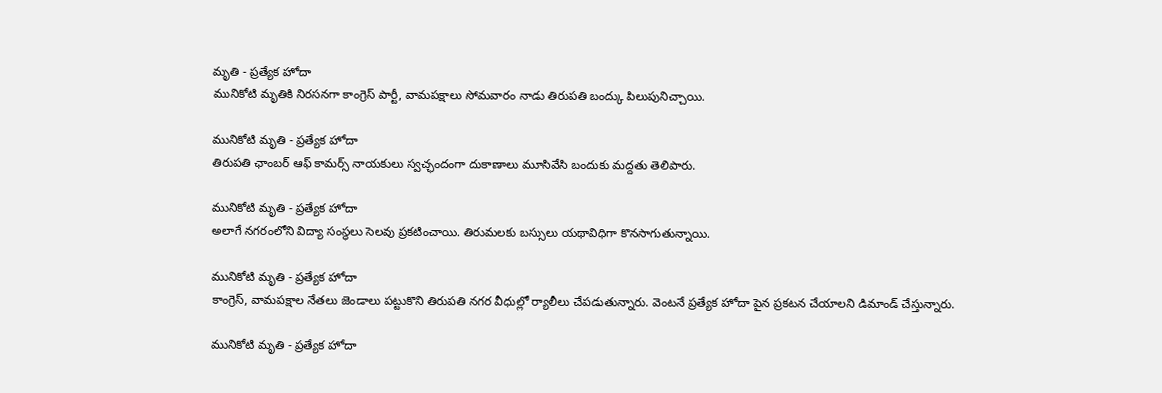మృతి - ప్రత్యేక హోదా
మునికోటి మృతికి నిరసనగా కాంగ్రెస్ పార్టీ, వామపక్షాలు సోమవారం నాడు తిరుపతి బంద్కు పిలుపునిచ్చాయి.

మునికోటి మృతి - ప్రత్యేక హోదా
తిరుపతి ఛాంబర్ ఆఫ్ కామర్స్ నాయకులు స్వచ్ఛందంగా దుకాణాలు మూసివేసి బందుకు మద్దతు తెలిపారు.

మునికోటి మృతి - ప్రత్యేక హోదా
అలాగే నగరంలోని విద్యా సంస్థలు సెలవు ప్రకటించాయి. తిరుమలకు బస్సులు యథావిధిగా కొనసాగుతున్నాయి.

మునికోటి మృతి - ప్రత్యేక హోదా
కాంగ్రెస్, వామపక్షాల నేతలు జెండాలు పట్టుకొని తిరుపతి నగర వీధుల్లో ర్యాలీలు చేపడుతున్నారు. వెంటనే ప్రత్యేక హోదా పైన ప్రకటన చేయాలని డిమాండ్ చేస్తున్నారు.

మునికోటి మృతి - ప్రత్యేక హోదా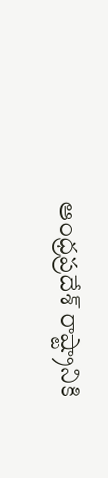ఆంధ్రప్రదేశ్ రాష్ట్రానికి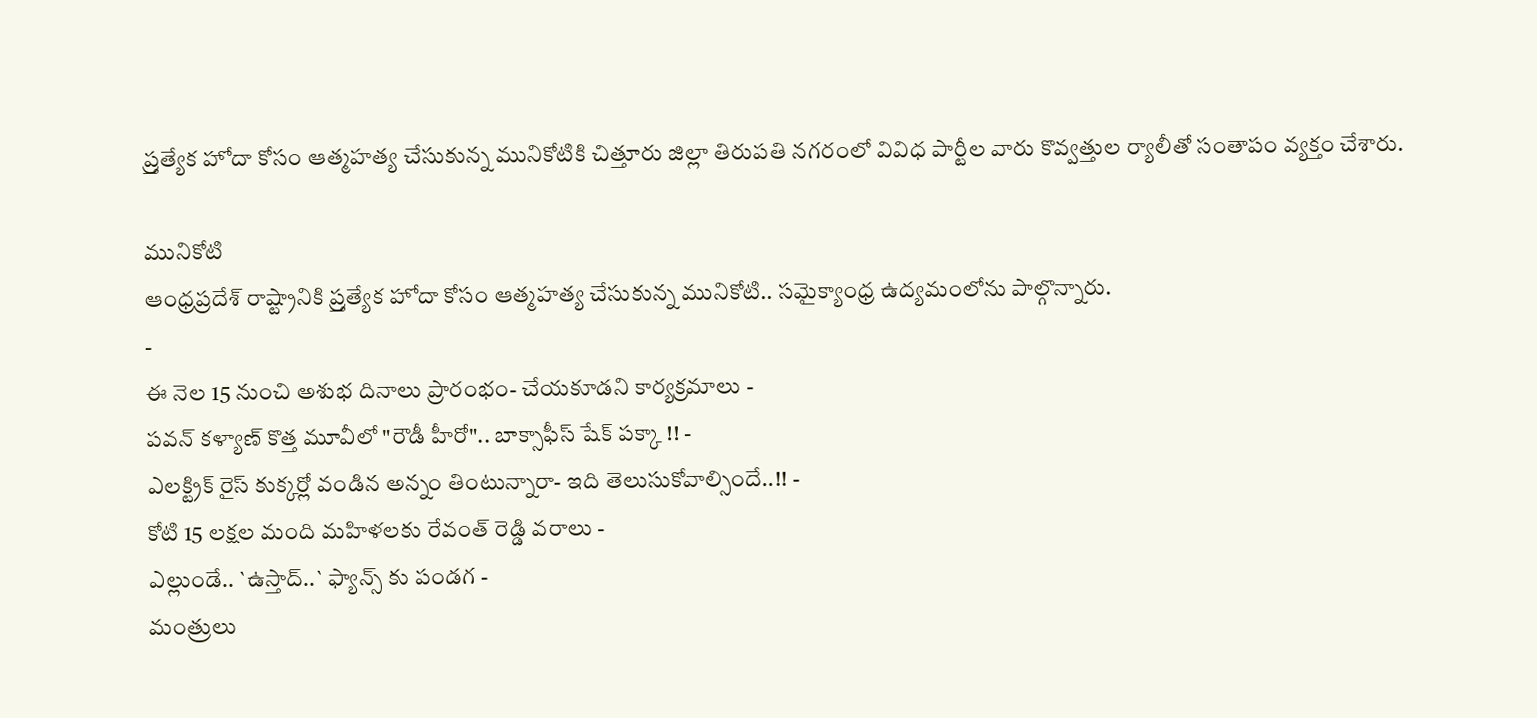ప్ర్తత్యేక హోదా కోసం ఆత్మహత్య చేసుకున్న మునికోటికి చిత్తూరు జిల్లా తిరుపతి నగరంలో వివిధ పార్టీల వారు కొవ్వత్తుల ర్యాలీతో సంతాపం వ్యక్తం చేశారు.

మునికోటి
ఆంధ్రప్రదేశ్ రాష్ట్రానికి ప్ర్తత్యేక హోదా కోసం ఆత్మహత్య చేసుకున్న మునికోటి.. సమైక్యాంధ్ర ఉద్యమంలోను పాల్గొన్నారు.
-
ఈ నెల 15 నుంచి అశుభ దినాలు ప్రారంభం- చేయకూడని కార్యక్రమాలు -
పవన్ కళ్యాణ్ కొత్త మూవీలో "రౌడీ హీరో".. బాక్సాఫీస్ షేక్ పక్కా !! -
ఎలక్ట్రిక్ రైస్ కుక్కర్లో వండిన అన్నం తింటున్నారా- ఇది తెలుసుకోవాల్సిందే..!! -
కోటి 15 లక్షల మంది మహిళలకు రేవంత్ రెడ్డి వరాలు -
ఎల్లుండే.. `ఉస్తాద్..` ఫ్యాన్స్ కు పండగ -
మంత్రులు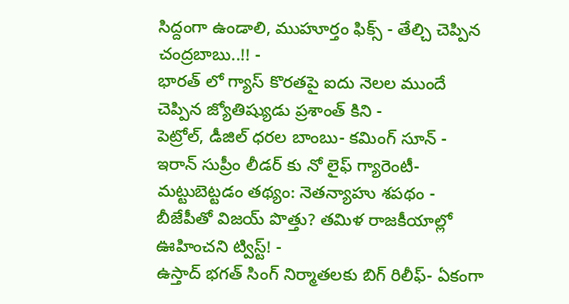సిద్దంగా ఉండాలి, ముహూర్తం ఫిక్స్ - తేల్చి చెప్పిన చంద్రబాబు..!! -
భారత్ లో గ్యాస్ కొరతపై ఐదు నెలల ముందే చెప్పిన జ్యోతిష్యుడు ప్రశాంత్ కిని -
పెట్రోల్, డీజిల్ ధరల బాంబు- కమింగ్ సూన్ -
ఇరాన్ సుప్రీం లీడర్ కు నో లైఫ్ గ్యారెంటీ- మట్టుబెట్టడం తథ్యం: నెతన్యాహు శపథం -
బీజేపీతో విజయ్ పొత్తు? తమిళ రాజకీయాల్లో ఊహించని ట్విస్ట్! -
ఉస్తాద్ భగత్ సింగ్ నిర్మాతలకు బిగ్ రిలీఫ్- ఏకంగా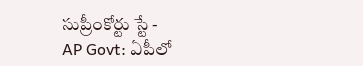సుప్రీంకోర్టు స్టే -
AP Govt: ఏపీలో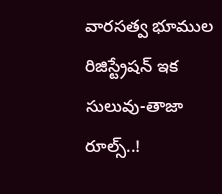వారసత్వ భూముల రిజిస్ట్రేషన్ ఇక సులువు-తాజా రూల్స్..!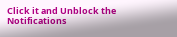Click it and Unblock the Notifications